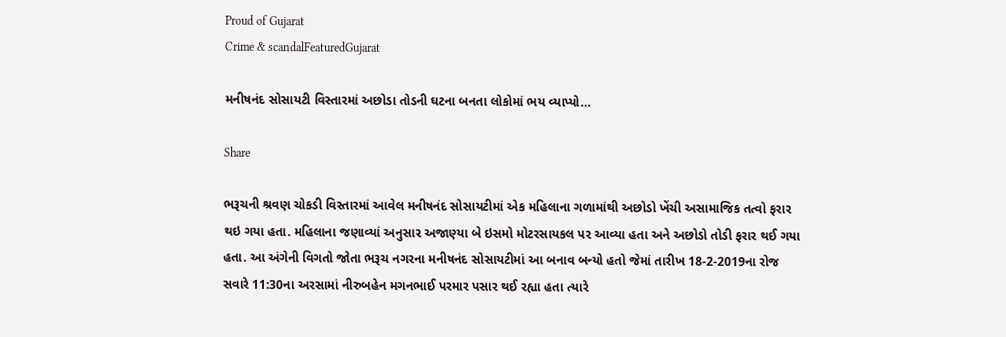Proud of Gujarat
Crime & scandalFeaturedGujarat

મનીષનંદ સોસાયટી વિસ્તારમાં અછોડા તોડની ઘટના બનતા લોકોમાં ભય વ્યાપ્યો…

Share

ભરૂચની શ્રવણ ચોકડી વિસ્તારમાં આવેલ મનીષનંદ સોસાયટીમાં એક મહિલાના ગળામાંથી અછોડો ખેંચી અસામાજિક તત્વો ફરાર થઇ ગયા હતા. મહિલાના જણાવ્યાં અનુસાર અજાણ્યા બે ઇસમો મોટરસાયકલ પર આવ્યા હતા અને અછોડો તોડી ફરાર થઈ ગયા હતા. આ અંગેની વિગતો જોતા ભરૂચ નગરના મનીષનંદ સોસાયટીમાં આ બનાવ બન્યો હતો જેમાં તારીખ 18-2-2019ના રોજ સવારે 11:30ના અરસામાં નીરુબહેન મગનભાઈ પરમાર પસાર થઈ રહ્યા હતા ત્યારે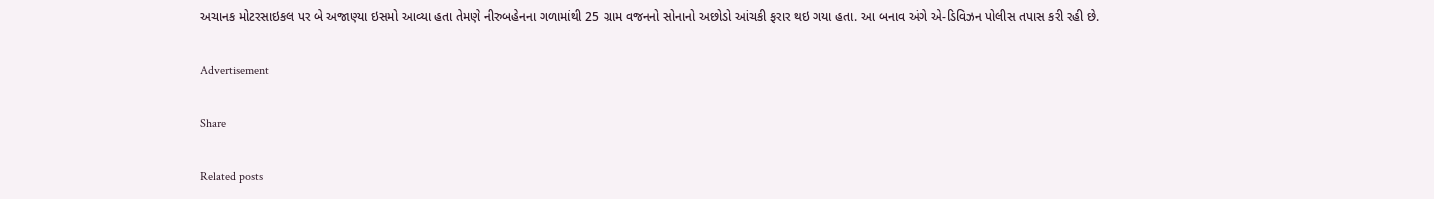અચાનક મોટરસાઇકલ પર બે અજાણ્યા ઇસમો આવ્યા હતા તેમણે નીરુબહેનના ગળામાંથી 25 ગ્રામ વજનનો સોનાનો અછોડો આંચકી ફરાર થઇ ગયા હતા. આ બનાવ અંગે એ-ડિવિઝન પોલીસ તપાસ કરી રહી છે.

Advertisement

Share

Related posts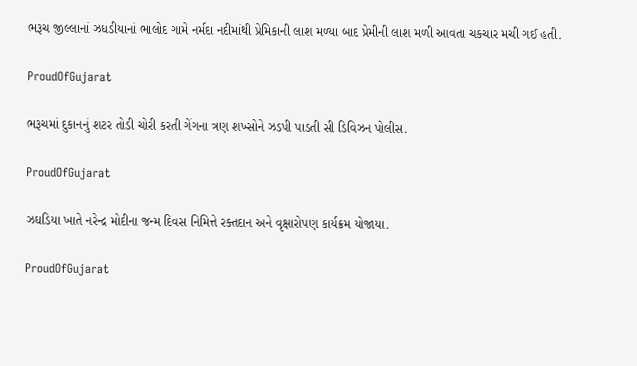ભરૂચ જીલ્લાનાં ઝધડીયાનાં ભાલોદ ગામે નર્મદા નદીમાંથી પ્રેમિકાની લાશ મળ્યા બાદ પ્રેમીની લાશ મળી આવતા ચકચાર મચી ગઈ હતી.

ProudOfGujarat

ભરૂચમાં દુકાનનું શટર તોડી ચોરી કરતી ગેંગના ત્રણ શખ્સોને ઝડપી પાડતી સી ડિવિઝન પોલીસ.

ProudOfGujarat

ઝઘડિયા ખાતે નરેન્દ્ર મોદીના જન્મ દિવસ નિમિત્તે રક્તદાન અને વૃક્ષારોપણ કાર્યક્રમ યોજાયા.

ProudOfGujarat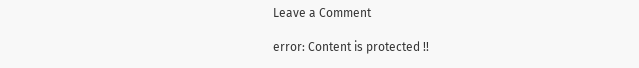Leave a Comment

error: Content is protected !!